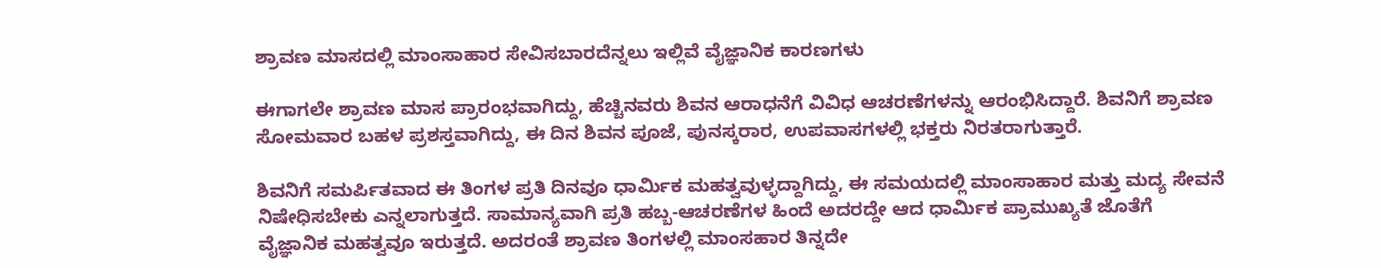ಶ್ರಾವಣ ಮಾಸದಲ್ಲಿ ಮಾಂಸಾಹಾರ ಸೇವಿಸಬಾರದೆನ್ನಲು ಇಲ್ಲಿವೆ ವೈಜ್ಞಾನಿಕ ಕಾರಣಗಳು

ಈಗಾಗಲೇ ಶ್ರಾವಣ ಮಾಸ ಪ್ರಾರಂಭವಾಗಿದ್ದು, ಹೆಚ್ಚಿನವರು ಶಿವನ ಆರಾಧನೆಗೆ ವಿವಿಧ ಆಚರಣೆಗಳನ್ನು ಆರಂಭಿಸಿದ್ದಾರೆ. ಶಿವನಿಗೆ ಶ್ರಾವಣ ಸೋಮವಾರ ಬಹಳ ಪ್ರಶಸ್ತವಾಗಿದ್ದು, ಈ ದಿನ ಶಿವನ ಪೂಜೆ, ಪುನಸ್ಕರಾರ, ಉಪವಾಸಗಳಲ್ಲಿ ಭಕ್ತರು ನಿರತರಾಗುತ್ತಾರೆ.

ಶಿವನಿಗೆ ಸಮರ್ಪಿತವಾದ ಈ ತಿಂಗಳ ಪ್ರತಿ ದಿನವೂ ಧಾರ್ಮಿಕ ಮಹತ್ವವುಳ್ಳದ್ದಾಗಿದ್ದು, ಈ ಸಮಯದಲ್ಲಿ ಮಾಂಸಾಹಾರ ಮತ್ತು ಮದ್ಯ ಸೇವನೆ ನಿಷೇಧಿಸಬೇಕು ಎನ್ನಲಾಗುತ್ತದೆ. ಸಾಮಾನ್ಯವಾಗಿ ಪ್ರತಿ ಹಬ್ಬ-ಆಚರಣೆಗಳ ಹಿಂದೆ ಅದರದ್ದೇ ಆದ ಧಾರ್ಮಿಕ ಪ್ರಾಮುಖ್ಯತೆ ಜೊತೆಗೆ ವೈಜ್ಞಾನಿಕ ಮಹತ್ವವೂ ಇರುತ್ತದೆ. ಅದರಂತೆ ಶ್ರಾವಣ ತಿಂಗಳಲ್ಲಿ ಮಾಂಸಹಾರ ತಿನ್ನದೇ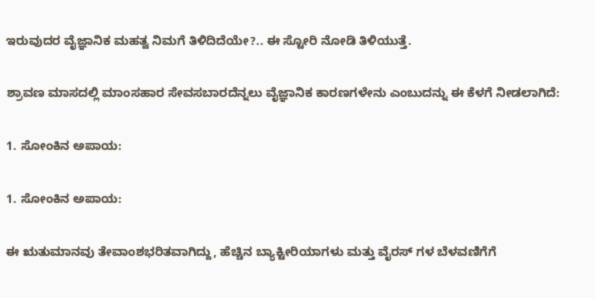ಇರುವುದರ ವೈಜ್ಞಾನಿಕ ಮಹತ್ವ ನಿಮಗೆ ತಿಳಿದಿದೆಯೇ?.. ಈ ಸ್ಟೋರಿ ನೋಡಿ ತಿಳಿಯುತ್ತೆ.

ಶ್ರಾವಣ ಮಾಸದಲ್ಲಿ ಮಾಂಸಹಾರ ಸೇವಸಬಾರದೆನ್ನಲು ವೈಜ್ಞಾನಿಕ ಕಾರಣಗಳೇನು ಎಂಬುದನ್ನು ಈ ಕೆಳಗೆ ನೀಡಲಾಗಿದೆ:

1. ಸೋಂಕಿನ ಅಪಾಯ:

1. ಸೋಂಕಿನ ಅಪಾಯ:

ಈ ಋತುಮಾನವು ತೇವಾಂಶಭರಿತವಾಗಿದ್ದು, ಹೆಚ್ಚಿನ ಬ್ಯಾಕ್ಟೀರಿಯಾಗಳು ಮತ್ತು ವೈರಸ್ ಗಳ ಬೆಳವಣಿಗೆಗೆ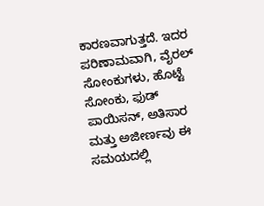ಕಾರಣವಾಗುತ್ತದೆ. ಇದರ ಪರಿಣಾಮವಾಗಿ, ವೈರಲ್ ಸೋಂಕುಗಳು, ಹೊಟ್ಟೆ ಸೋಂಕು, ಫುಡ್ ಪಾಯಿಸನ್, ಅತಿಸಾರ ಮತ್ತು ಅಜೀರ್ಣವು ಈ ಸಮಯದಲ್ಲಿ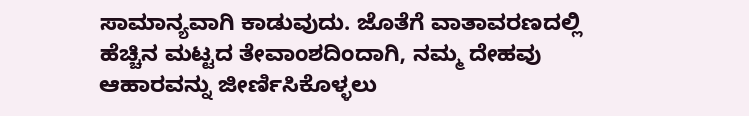ಸಾಮಾನ್ಯವಾಗಿ ಕಾಡುವುದು. ಜೊತೆಗೆ ವಾತಾವರಣದಲ್ಲಿ ಹೆಚ್ಚಿನ ಮಟ್ಟದ ತೇವಾಂಶದಿಂದಾಗಿ, ನಮ್ಮ ದೇಹವು ಆಹಾರವನ್ನು ಜೀರ್ಣಿಸಿಕೊಳ್ಳಲು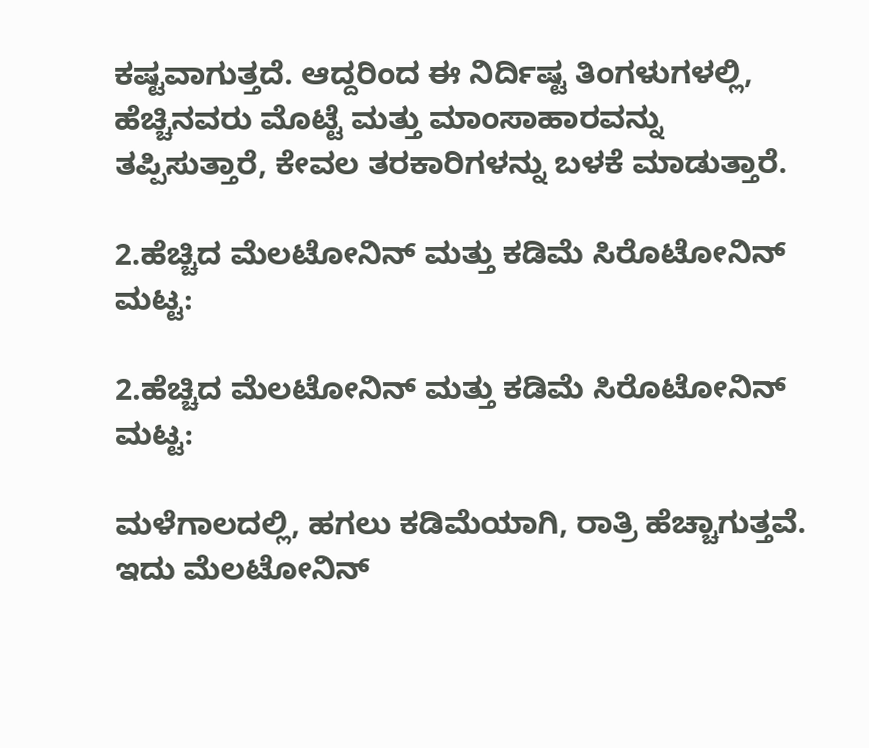ಕಷ್ಟವಾಗುತ್ತದೆ. ಆದ್ದರಿಂದ ಈ ನಿರ್ದಿಷ್ಟ ತಿಂಗಳುಗಳಲ್ಲಿ, ಹೆಚ್ಚಿನವರು ಮೊಟ್ಟೆ ಮತ್ತು ಮಾಂಸಾಹಾರವನ್ನು ತಪ್ಪಿಸುತ್ತಾರೆ, ಕೇವಲ ತರಕಾರಿಗಳನ್ನು ಬಳಕೆ ಮಾಡುತ್ತಾರೆ.

2.ಹೆಚ್ಚಿದ ಮೆಲಟೋನಿನ್ ಮತ್ತು ಕಡಿಮೆ ಸಿರೊಟೋನಿನ್ ಮಟ್ಟ:

2.ಹೆಚ್ಚಿದ ಮೆಲಟೋನಿನ್ ಮತ್ತು ಕಡಿಮೆ ಸಿರೊಟೋನಿನ್ ಮಟ್ಟ:

ಮಳೆಗಾಲದಲ್ಲಿ, ಹಗಲು ಕಡಿಮೆಯಾಗಿ, ರಾತ್ರಿ ಹೆಚ್ಚಾಗುತ್ತವೆ. ಇದು ಮೆಲಟೋನಿನ್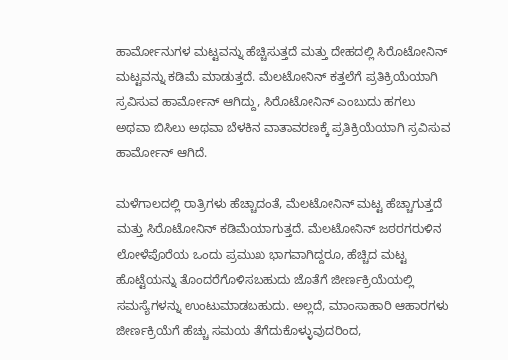ಹಾರ್ಮೋನುಗಳ ಮಟ್ಟವನ್ನು ಹೆಚ್ಚಿಸುತ್ತದೆ ಮತ್ತು ದೇಹದಲ್ಲಿ ಸಿರೊಟೋನಿನ್ ಮಟ್ಟವನ್ನು ಕಡಿಮೆ ಮಾಡುತ್ತದೆ. ಮೆಲಟೋನಿನ್ ಕತ್ತಲೆಗೆ ಪ್ರತಿಕ್ರಿಯೆಯಾಗಿ ಸ್ರವಿಸುವ ಹಾರ್ಮೋನ್ ಆಗಿದ್ದು, ಸಿರೊಟೋನಿನ್ ಎಂಬುದು ಹಗಲು ಅಥವಾ ಬಿಸಿಲು ಅಥವಾ ಬೆಳಕಿನ ವಾತಾವರಣಕ್ಕೆ ಪ್ರತಿಕ್ರಿಯೆಯಾಗಿ ಸ್ರವಿಸುವ ಹಾರ್ಮೋನ್ ಆಗಿದೆ.

ಮಳೆಗಾಲದಲ್ಲಿ ರಾತ್ರಿಗಳು ಹೆಚ್ಚಾದಂತೆ, ಮೆಲಟೋನಿನ್ ಮಟ್ಟ ಹೆಚ್ಚಾಗುತ್ತದೆ ಮತ್ತು ಸಿರೊಟೋನಿನ್ ಕಡಿಮೆಯಾಗುತ್ತದೆ. ಮೆಲಟೋನಿನ್ ಜಠರಗರುಳಿನ ಲೋಳೆಪೊರೆಯ ಒಂದು ಪ್ರಮುಖ ಭಾಗವಾಗಿದ್ದರೂ, ಹೆಚ್ಚಿದ ಮಟ್ಟ ಹೊಟ್ಟೆಯನ್ನು ತೊಂದರೆಗೊಳಿಸಬಹುದು ಜೊತೆಗೆ ಜೀರ್ಣಕ್ರಿಯೆಯಲ್ಲಿ ಸಮಸ್ಯೆಗಳನ್ನು ಉಂಟುಮಾಡಬಹುದು. ಅಲ್ಲದೆ, ಮಾಂಸಾಹಾರಿ ಆಹಾರಗಳು ಜೀರ್ಣಕ್ರಿಯೆಗೆ ಹೆಚ್ಚು ಸಮಯ ತೆಗೆದುಕೊಳ್ಳುವುದರಿಂದ,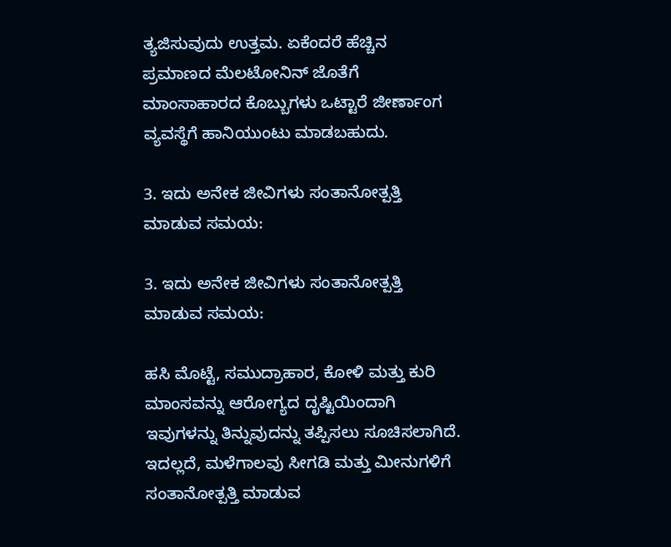ತ್ಯಜಿಸುವುದು ಉತ್ತಮ. ಏಕೆಂದರೆ ಹೆಚ್ಚಿನ ಪ್ರಮಾಣದ ಮೆಲಟೋನಿನ್ ಜೊತೆಗೆ ಮಾಂಸಾಹಾರದ ಕೊಬ್ಬುಗಳು ಒಟ್ಟಾರೆ ಜೀರ್ಣಾಂಗ ವ್ಯವಸ್ಥೆಗೆ ಹಾನಿಯುಂಟು ಮಾಡಬಹುದು.

3. ಇದು ಅನೇಕ ಜೀವಿಗಳು ಸಂತಾನೋತ್ಪತ್ತಿ ಮಾಡುವ ಸಮಯ:

3. ಇದು ಅನೇಕ ಜೀವಿಗಳು ಸಂತಾನೋತ್ಪತ್ತಿ ಮಾಡುವ ಸಮಯ:

ಹಸಿ ಮೊಟ್ಟೆ, ಸಮುದ್ರಾಹಾರ, ಕೋಳಿ ಮತ್ತು ಕುರಿ ಮಾಂಸವನ್ನು ಆರೋಗ್ಯದ ದೃಷ್ಟಿಯಿಂದಾಗಿ ಇವುಗಳನ್ನು ತಿನ್ನುವುದನ್ನು ತಪ್ಪಿಸಲು ಸೂಚಿಸಲಾಗಿದೆ. ಇದಲ್ಲದೆ, ಮಳೆಗಾಲವು ಸೀಗಡಿ ಮತ್ತು ಮೀನುಗಳಿಗೆ ಸಂತಾನೋತ್ಪತ್ತಿ ಮಾಡುವ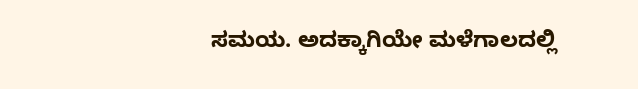ಸಮಯ. ಅದಕ್ಕಾಗಿಯೇ ಮಳೆಗಾಲದಲ್ಲಿ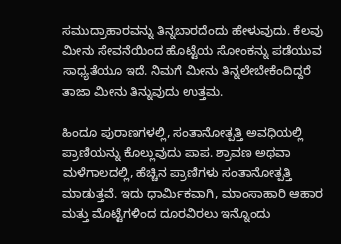ಸಮುದ್ರಾಹಾರವನ್ನು ತಿನ್ನಬಾರದೆಂದು ಹೇಳುವುದು. ಕೆಲವು ಮೀನು ಸೇವನೆಯಿಂದ ಹೊಟ್ಟೆಯ ಸೋಂಕನ್ನು ಪಡೆಯುವ ಸಾಧ್ಯತೆಯೂ ಇದೆ. ನಿಮಗೆ ಮೀನು ತಿನ್ನಲೇಬೇಕೆಂದಿದ್ದರೆ ತಾಜಾ ಮೀನು ತಿನ್ನುವುದು ಉತ್ತಮ.

ಹಿಂದೂ ಪುರಾಣಗಳಲ್ಲಿ, ಸಂತಾನೋತ್ಪತ್ತಿ ಅವಧಿಯಲ್ಲಿ ಪ್ರಾಣಿಯನ್ನು ಕೊಲ್ಲುವುದು ಪಾಪ. ಶ್ರಾವಣ ಅಥವಾ ಮಳೆಗಾಲದಲ್ಲಿ, ಹೆಚ್ಚಿನ ಪ್ರಾಣಿಗಳು ಸಂತಾನೋತ್ಪತ್ತಿ ಮಾಡುತ್ತವೆ. ಇದು ಧಾರ್ಮಿಕವಾಗಿ, ಮಾಂಸಾಹಾರಿ ಆಹಾರ ಮತ್ತು ಮೊಟ್ಟೆಗಳಿಂದ ದೂರವಿರಲು ಇನ್ನೊಂದು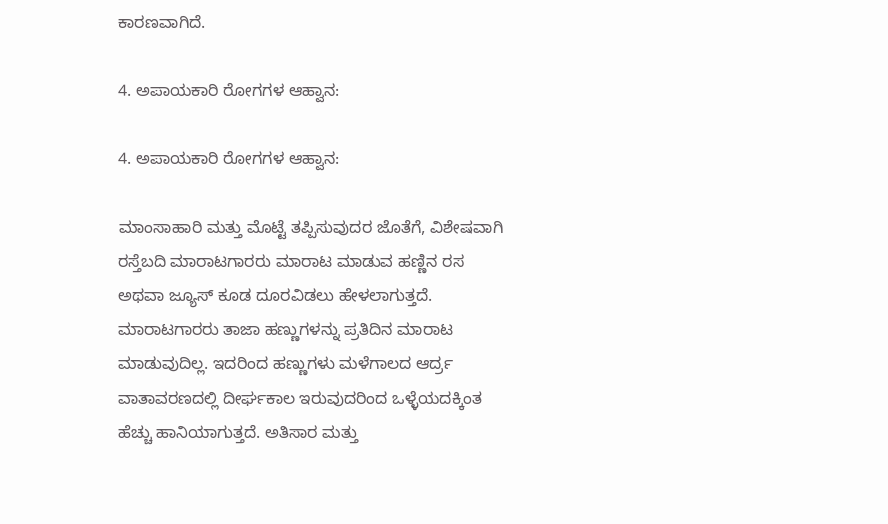ಕಾರಣವಾಗಿದೆ.

4. ಅಪಾಯಕಾರಿ ರೋಗಗಳ ಆಹ್ವಾನ:

4. ಅಪಾಯಕಾರಿ ರೋಗಗಳ ಆಹ್ವಾನ:

ಮಾಂಸಾಹಾರಿ ಮತ್ತು ಮೊಟ್ಟೆ ತಪ್ಪಿಸುವುದರ ಜೊತೆಗೆ, ವಿಶೇಷವಾಗಿ ರಸ್ತೆಬದಿ ಮಾರಾಟಗಾರರು ಮಾರಾಟ ಮಾಡುವ ಹಣ್ಣಿನ ರಸ ಅಥವಾ ಜ್ಯೂಸ್ ಕೂಡ ದೂರವಿಡಲು ಹೇಳಲಾಗುತ್ತದೆ. ಮಾರಾಟಗಾರರು ತಾಜಾ ಹಣ್ಣುಗಳನ್ನು ಪ್ರತಿದಿನ ಮಾರಾಟ ಮಾಡುವುದಿಲ್ಲ. ಇದರಿಂದ ಹಣ್ಣುಗಳು ಮಳೆಗಾಲದ ಆರ್ದ್ರ ವಾತಾವರಣದಲ್ಲಿ ದೀರ್ಘಕಾಲ ಇರುವುದರಿಂದ ಒಳ್ಳೆಯದಕ್ಕಿಂತ ಹೆಚ್ಚು ಹಾನಿಯಾಗುತ್ತದೆ. ಅತಿಸಾರ ಮತ್ತು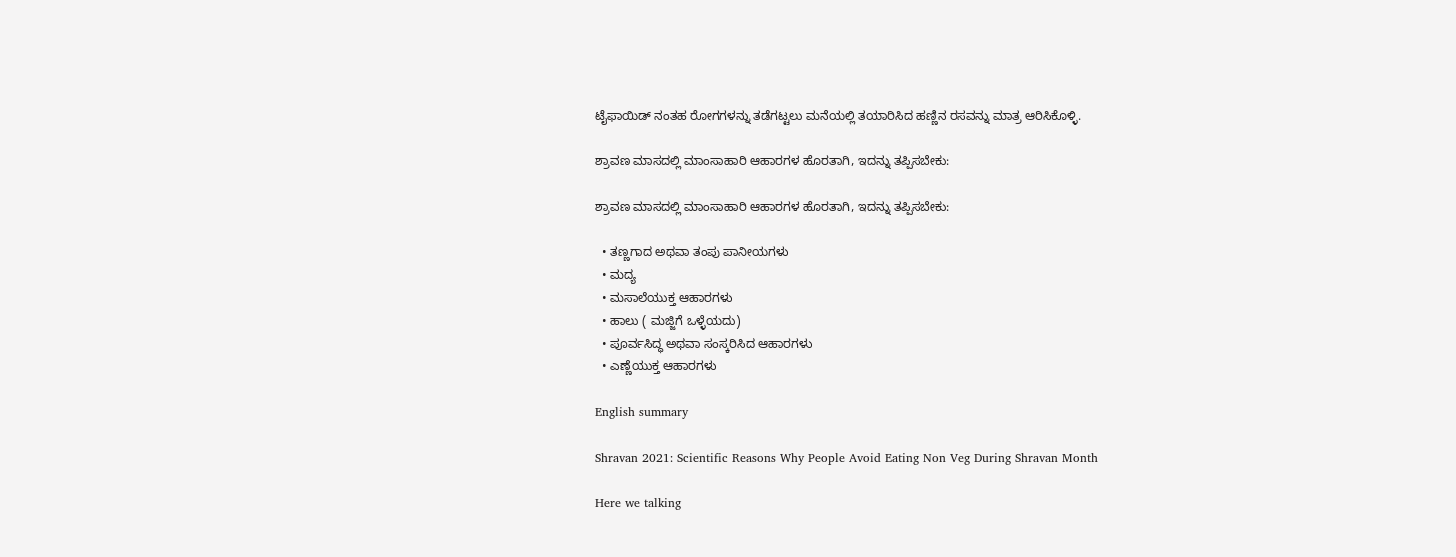ಟೈಫಾಯಿಡ್ ನಂತಹ ರೋಗಗಳನ್ನು ತಡೆಗಟ್ಟಲು ಮನೆಯಲ್ಲಿ ತಯಾರಿಸಿದ ಹಣ್ಣಿನ ರಸವನ್ನು ಮಾತ್ರ ಆರಿಸಿಕೊಳ್ಳಿ.

ಶ್ರಾವಣ ಮಾಸದಲ್ಲಿ ಮಾಂಸಾಹಾರಿ ಆಹಾರಗಳ ಹೊರತಾಗಿ, ಇದನ್ನು ತಪ್ಪಿಸಬೇಕು:

ಶ್ರಾವಣ ಮಾಸದಲ್ಲಿ ಮಾಂಸಾಹಾರಿ ಆಹಾರಗಳ ಹೊರತಾಗಿ, ಇದನ್ನು ತಪ್ಪಿಸಬೇಕು:

  • ತಣ್ಣಗಾದ ಅಥವಾ ತಂಪು ಪಾನೀಯಗಳು
  • ಮದ್ಯ
  • ಮಸಾಲೆಯುಕ್ತ ಆಹಾರಗಳು
  • ಹಾಲು ( ಮಜ್ಜಿಗೆ ಒಳ್ಳೆಯದು)
  • ಪೂರ್ವಸಿದ್ಧ ಅಥವಾ ಸಂಸ್ಕರಿಸಿದ ಆಹಾರಗಳು
  • ಎಣ್ಣೆಯುಕ್ತ ಆಹಾರಗಳು

English summary

Shravan 2021: Scientific Reasons Why People Avoid Eating Non Veg During Shravan Month

Here we talking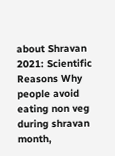about Shravan 2021: Scientific Reasons Why people avoid eating non veg during shravan month,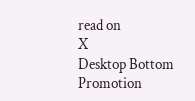read on
X
Desktop Bottom Promotion